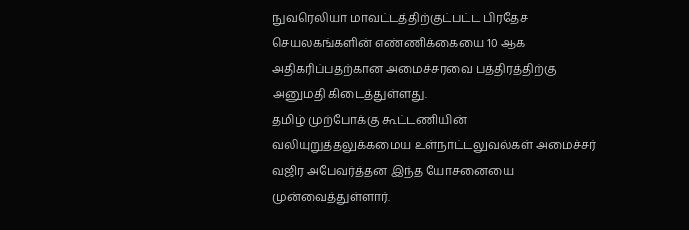நுவரெலியா மாவட்டத்திற்குட்பட்ட பிரதேச செயலகங்களின் எண்ணிக்கையை 10 ஆக அதிகரிப்பதற்கான அமைச்சரவை பத்திரத்திற்கு அனுமதி கிடைத்துள்ளது.
தமிழ் முற்போக்கு கூட்டணியின் வலியுறுத்தலுக்கமைய உள்நாட்டலுவல்கள் அமைச்சர் வஜிர அபேவர்த்தன இந்த யோசனையை முன்வைத்துள்ளார்.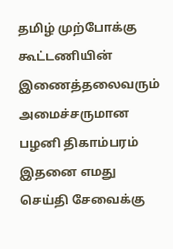தமிழ் முற்போக்கு கூட்டணியின் இணைத்தலைவரும் அமைச்சருமான பழனி திகாம்பரம் இதனை எமது செய்தி சேவைக்கு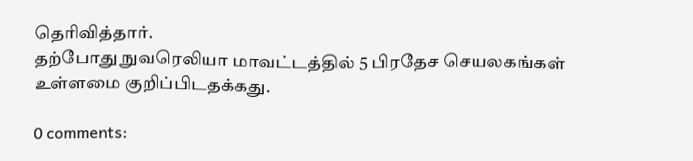தெரிவித்தார்.
தற்போது நுவரெலியா மாவட்டத்தில் 5 பிரதேச செயலகங்கள் உள்ளமை குறிப்பிடதக்கது.

0 comments: